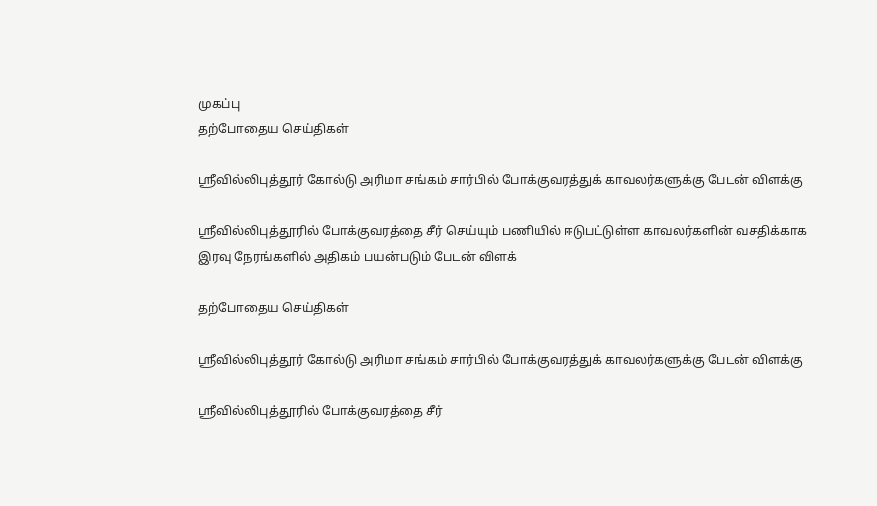முகப்பு
தற்போதைய செய்திகள்

ஸ்ரீவில்லிபுத்தூர் கோல்டு அரிமா சங்கம் சார்பில் போக்குவரத்துக் காவலர்களுக்கு பேடன் விளக்கு

ஸ்ரீவில்லிபுத்தூரில் போக்குவரத்தை சீர் செய்யும் பணியில் ஈடுபட்டுள்ள காவலர்களின் வசதிக்காக இரவு நேரங்களில் அதிகம் பயன்படும் பேடன் விளக்

தற்போதைய செய்திகள்

ஸ்ரீவில்லிபுத்தூர் கோல்டு அரிமா சங்கம் சார்பில் போக்குவரத்துக் காவலர்களுக்கு பேடன் விளக்கு

ஸ்ரீவில்லிபுத்தூரில் போக்குவரத்தை சீர்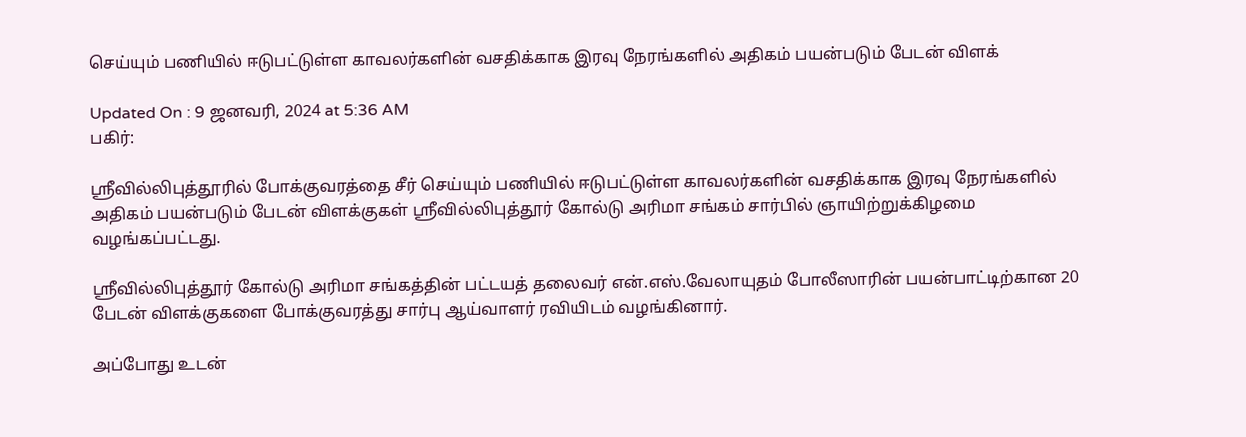செய்யும் பணியில் ஈடுபட்டுள்ள காவலர்களின் வசதிக்காக இரவு நேரங்களில் அதிகம் பயன்படும் பேடன் விளக்

Updated On : 9 ஜனவரி, 2024 at 5:36 AM
பகிர்:

ஸ்ரீவில்லிபுத்தூரில் போக்குவரத்தை சீர் செய்யும் பணியில் ஈடுபட்டுள்ள காவலர்களின் வசதிக்காக இரவு நேரங்களில் அதிகம் பயன்படும் பேடன் விளக்குகள் ஸ்ரீவில்லிபுத்தூர் கோல்டு அரிமா சங்கம் சார்பில் ஞாயிற்றுக்கிழமை வழங்கப்பட்டது.

ஸ்ரீவில்லிபுத்தூர் கோல்டு அரிமா சங்கத்தின் பட்டயத் தலைவர் என்.எஸ்.வேலாயுதம் போலீஸாரின் பயன்பாட்டிற்கான 20 பேடன் விளக்குகளை போக்குவரத்து சார்பு ஆய்வாளர் ரவியிடம் வழங்கினார்.

அப்போது உடன்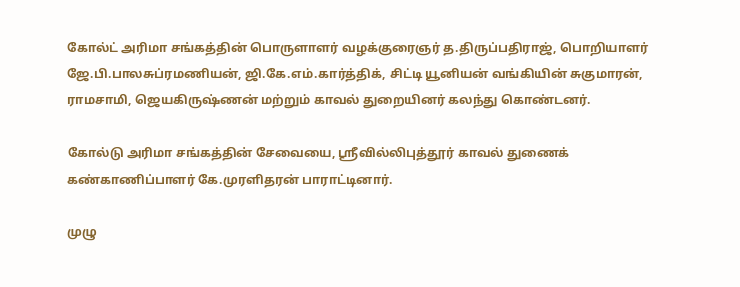கோல்ட் அரிமா சங்கத்தின் பொருளாளர் வழக்குரைஞர் த.திருப்பதிராஜ், பொறியாளர் ஜே.பி.பாலசுப்ரமணியன், ஜி.கே.எம்.கார்த்திக், சிட்டி யூனியன் வங்கியின் சுகுமாரன், ராமசாமி, ஜெயகிருஷ்ணன் மற்றும் காவல் துறையினர் கலந்து கொண்டனர்.

கோல்டு அரிமா சங்கத்தின் சேவையை, ஸ்ரீவில்லிபுத்தூர் காவல் துணைக் கண்காணிப்பாளர் கே.முரளிதரன் பாராட்டினார்.

முழு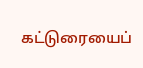கட்டுரையைப்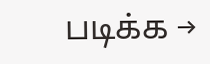படிக்க →